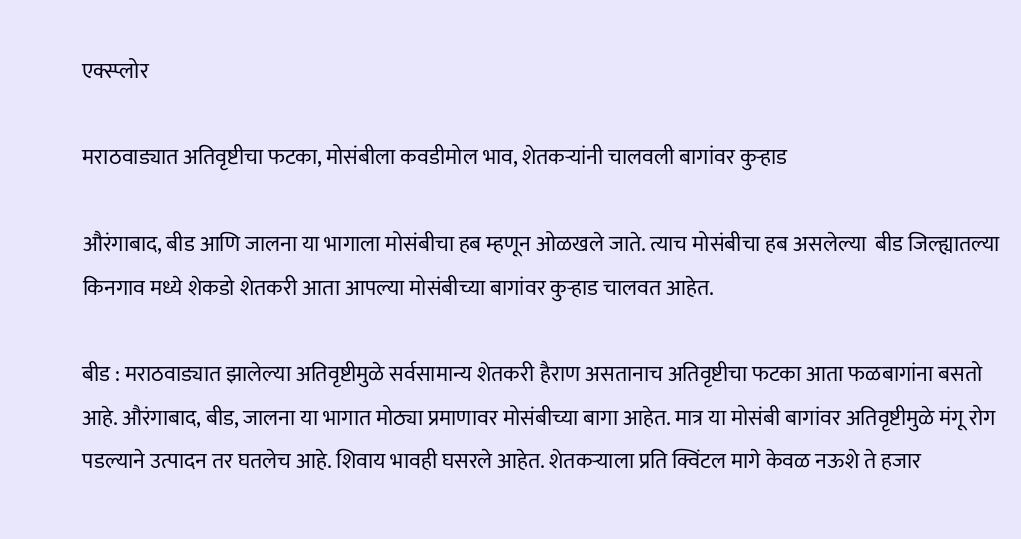एक्स्प्लोर

मराठवाड्यात अतिवृष्टीचा फटका, मोसंबीला कवडीमोल भाव, शेतकऱ्यांनी चालवली बागांवर कुऱ्हाड

औरंगाबाद, बीड आणि जालना या भागाला मोसंबीचा हब म्हणून ओळखले जाते. त्याच मोसंबीचा हब असलेल्या  बीड जिल्ह्यातल्या किनगाव मध्ये शेकडो शेतकरी आता आपल्या मोसंबीच्या बागांवर कुऱ्हाड चालवत आहेत.

बीड : मराठवाड्यात झालेल्या अतिवृष्टीमुळे सर्वसामान्य शेतकरी हैराण असतानाच अतिवृष्टीचा फटका आता फळबागांना बसतो आहे. औरंगाबाद, बीड, जालना या भागात मोठ्या प्रमाणावर मोसंबीच्या बागा आहेत. मात्र या मोसंबी बागांवर अतिवृष्टीमुळे मंगू रोग पडल्याने उत्पादन तर घतलेच आहे. शिवाय भावही घसरले आहेत. शेतकऱ्याला प्रति क्विंटल मागे केवळ नऊशे ते हजार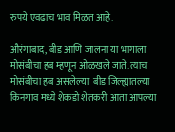रुपये एवढाच भाव मिळत आहे.

औरंगाबाद, बीड आणि जालना या भागाला मोसंबीचा हब म्हणून ओळखले जाते. त्याच मोसंबीचा हब असलेल्या  बीड जिल्ह्यातल्या किनगाव मध्ये शेकडो शेतकरी आता आपल्या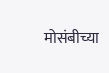मोसंबीच्या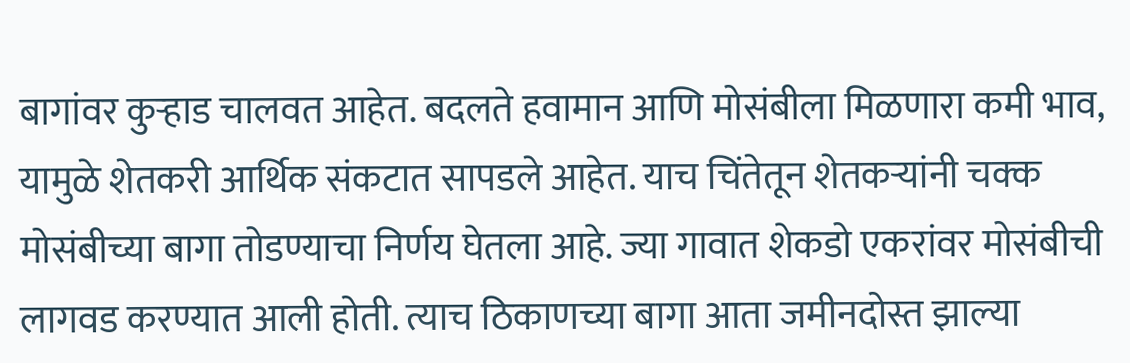बागांवर कुऱ्हाड चालवत आहेत. बदलते हवामान आणि मोसंबीला मिळणारा कमी भाव, यामुळे शेतकरी आर्थिक संकटात सापडले आहेत. याच चिंतेतून शेतकऱ्यांनी चक्क मोसंबीच्या बागा तोडण्याचा निर्णय घेतला आहे. ज्या गावात शेकडो एकरांवर मोसंबीची लागवड करण्यात आली होती. त्याच ठिकाणच्या बागा आता जमीनदोस्त झाल्या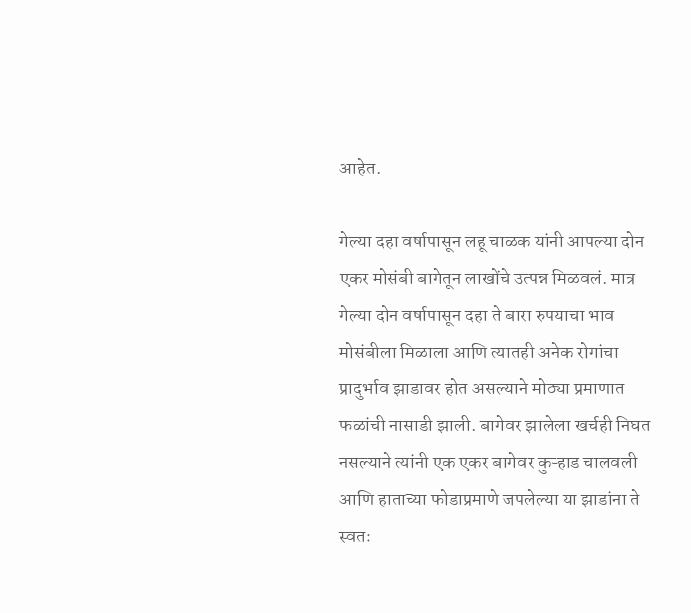आहेत.

गेल्या दहा वर्षापासून लहू चाळक यांनी आपल्या दोन एकर मोसंबी बागेतून लाखोंचे उत्पन्न मिळवलं. मात्र गेल्या दोन वर्षापासून दहा ते बारा रुपयाचा भाव मोसंबीला मिळाला आणि त्यातही अनेक रोगांचा प्रादुर्भाव झाडावर होत असल्याने मोठ्या प्रमाणात फळांची नासाडी झाली. बागेवर झालेला खर्चही निघत नसल्याने त्यांनी एक एकर बागेवर कुऱ्हाड चालवली आणि हाताच्या फोडाप्रमाणे जपलेल्या या झाडांना ते स्वतः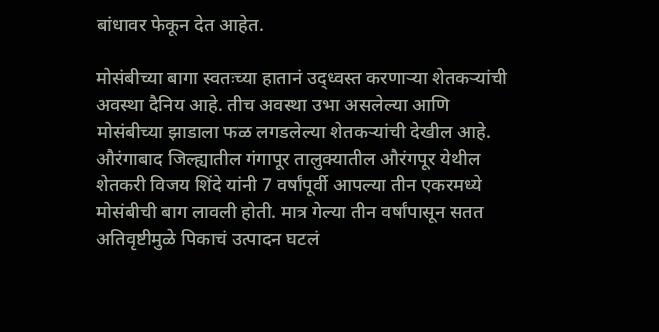बांधावर फेकून देत आहेत.

मोसंबीच्या बागा स्वतःच्या हातानं उद्ध्वस्त करणाऱ्या शेतकऱ्यांची अवस्था दैनिय आहे. तीच अवस्था उभा असलेल्या आणि  मोसंबीच्या झाडाला फळ लगडलेल्या शेतकऱ्यांची देखील आहे. औरंगाबाद जिल्ह्यातील गंगापूर तालुक्यातील औरंगपूर येथील शेतकरी विजय शिंदे यांनी 7 वर्षांपूर्वी आपल्या तीन एकरमध्ये मोसंबीची बाग लावली होती. मात्र गेल्या तीन वर्षांपासून सतत अतिवृष्टीमुळे पिकाचं उत्पादन घटलं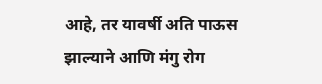आहे, तर यावर्षी अति पाऊस झाल्याने आणि मंगु रोग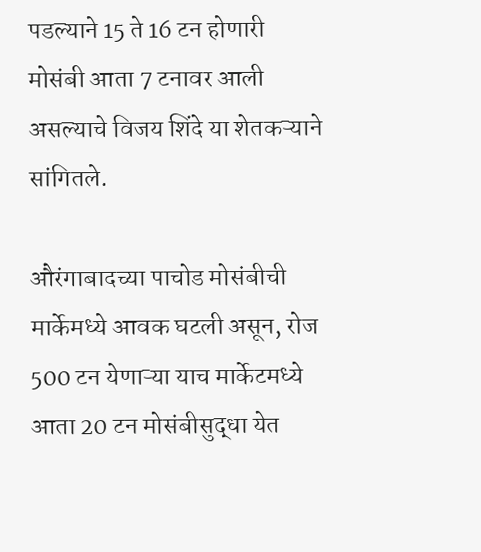पडल्याने 15 ते 16 टन होणारी मोसंबी आता 7 टनावर आली असल्याचे विजय शिंदे या शेतकऱ्याने सांगितले.

औरंगाबादच्या पाचोड मोसंबीची मार्केमध्ये आवक घटली असून, रोज 500 टन येणाऱ्या याच मार्केटमध्ये आता 20 टन मोसंबीसुद्धा येत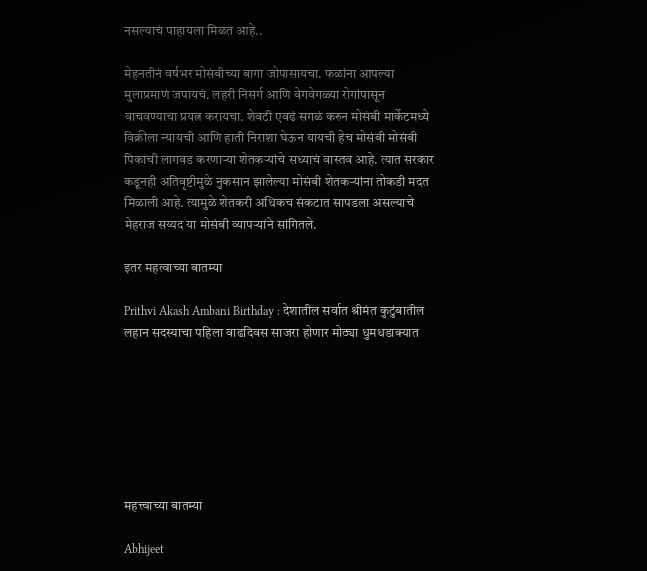नसल्याचं पाहायला मिळत आहे..

मेहनतीनं वर्षभर मोसंबीच्या बागा जोपासायचा. फळांना आपल्या मुलाप्रमाणं जपायचं. लहरी निसर्ग आणि वेगवेगळ्या रोगांपासून वाचवण्याचा प्रयत्न करायचा. शेवटी एवढं सगळं करुन मोसंबी मार्केटमध्ये विक्रीला न्यायची आणि हाती निराशा घेऊन यायची हेच मोसंबी मोसंबी पिकाची लागवड करणाऱ्या शेतकऱ्यांचे सध्याचं वास्तव आहे. त्यात सरकार कडूनही अतिवृष्टीमुळे नुकसान झालेल्या मोसंबी शेतकऱ्यांना तोकडी मदत मिळाली आहे. त्यामुळे शेतकरी अधिकच संकटात सापडला असल्याचे मेहराज सय्यद या मोसंबी व्यापऱ्यांने सांगितले.

इतर महत्वाच्या बातम्या

Prithvi Akash Ambani Birthday : देशातील सर्वात श्रीमंत कुटुंबातील लहान सदस्याचा पहिला वाढदिवस साजरा होणार मोठ्या धुमधडाक्यात







महत्त्वाच्या बातम्या

Abhijeet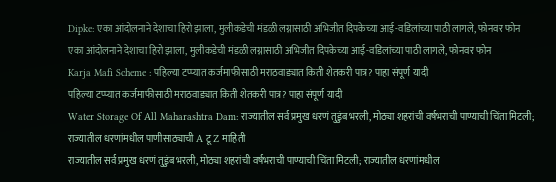Dipke: एका आंदोलनाने देशाचा हिरो झाला, मुलीकडेची मंडळी लग्नासाठी अभिजीत दिपकेच्या आई-वडिलांच्या पाठी लागले, फोनवर फोन
एका आंदोलनाने देशाचा हिरो झाला, मुलीकडेची मंडळी लग्नासाठी अभिजीत दिपकेच्या आई-वडिलांच्या पाठी लागले, फोनवर फोन
Karja Mafi Scheme : पहिल्या टप्प्यात कर्जमाफीसाठी मराठवाड्यात किती शेतकरी पात्र? पाहा संपूर्ण यादी
पहिल्या टप्प्यात कर्जमाफीसाठी मराठवाड्यात किती शेतकरी पात्र? पाहा संपूर्ण यादी
Water Storage Of All Maharashtra Dam: राज्यातील सर्व प्रमुख धरणं तुडुंब भरली, मोठ्या शहरांची वर्षभराची पाण्याची चिंता मिटली; राज्यातील धरणांमधील पाणीसाठ्याची A टू Z माहिती
राज्यातील सर्व प्रमुख धरणं तुडुंब भरली, मोठ्या शहरांची वर्षभराची पाण्याची चिंता मिटली; राज्यातील धरणांमधील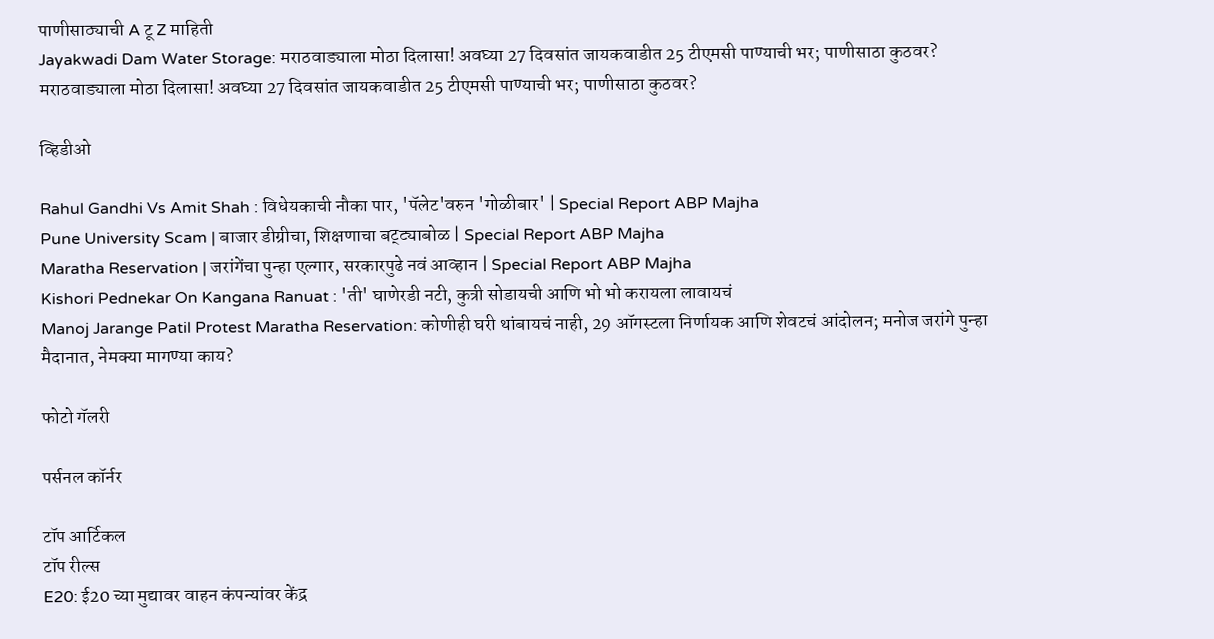पाणीसाठ्याची A टू Z माहिती
Jayakwadi Dam Water Storage: मराठवाड्याला मोठा दिलासा! अवघ्या 27 दिवसांत जायकवाडीत 25 टीएमसी पाण्याची भर; पाणीसाठा कुठवर?
मराठवाड्याला मोठा दिलासा! अवघ्या 27 दिवसांत जायकवाडीत 25 टीएमसी पाण्याची भर; पाणीसाठा कुठवर?

व्हिडीओ

Rahul Gandhi Vs Amit Shah : विधेयकाची नौका पार, 'पॅलेट'वरुन 'गोळीबार' | Special Report ABP Majha
Pune University Scam | बाजार डीग्रीचा, शिक्षणाचा बट्ट्याबोळ | Special Report ABP Majha
Maratha Reservation | जरांगेंचा पुन्हा एल्गार, सरकारपुढे नवं आव्हान | Special Report ABP Majha
Kishori Pednekar On Kangana Ranuat : 'ती' घाणेरडी नटी, कुत्री सोडायची आणि भो भो करायला लावायचं
Manoj Jarange Patil Protest Maratha Reservation: कोणीही घरी थांबायचं नाही, 29 ऑगस्टला निर्णायक आणि शेवटचं आंदोलन; मनोज जरांगे पुन्हा मैदानात, नेमक्या मागण्या काय?

फोटो गॅलरी

पर्सनल कॉर्नर

टॉप आर्टिकल
टॉप रील्स
E20: ई20 च्या मुद्यावर वाहन कंपन्यांवर केंद्र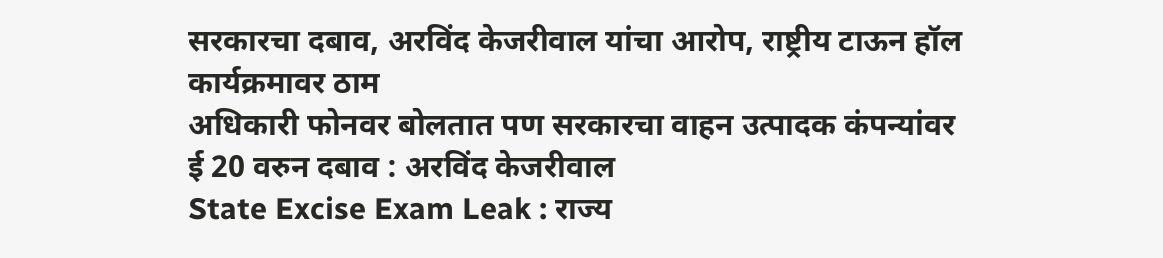सरकारचा दबाव, अरविंद केजरीवाल यांचा आरोप, राष्ट्रीय टाऊन हॉल कार्यक्रमावर ठाम
अधिकारी फोनवर बोलतात पण सरकारचा वाहन उत्पादक कंपन्यांवर ई 20 वरुन दबाव : अरविंद केजरीवाल
State Excise Exam Leak : राज्य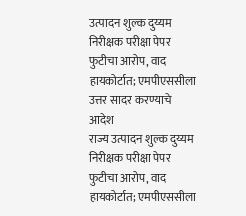उत्पादन शुल्क दुय्यम निरीक्षक परीक्षा पेपर फुटीचा आरोप, वाद हायकोर्टात; एमपीएससीला उत्तर सादर करण्याचे आदेश
राज्य उत्पादन शुल्क दुय्यम निरीक्षक परीक्षा पेपर फुटीचा आरोप, वाद हायकोर्टात; एमपीएससीला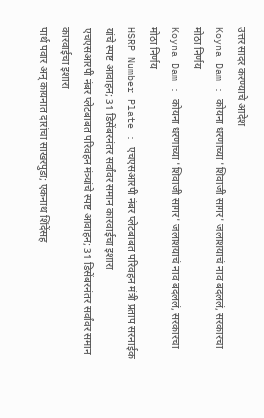उत्तर सादर करण्याचे आदेश
Koyna Dam : कोयना धरणाच्या 'शिवाजी सागर' जलाशयाचं नाव बदललं, सरकारचा मोठा निर्णय
Koyna Dam : कोयना धरणाच्या 'शिवाजी सागर' जलाशयाचं नाव बदललं, सरकारचा मोठा निर्णय
HSRP Number Plate : एचएसआरपी नंबर प्लेटबाबत परिवहन मंत्री प्रताप सरनाईक यांचे स्पष्ट आवाहन; 31 डिसेंबरनंतर सर्वांवर समान कारवाईचा इशारा
एचएसआरपी नंबर प्लेटबाबत परिवहन मंत्र्यांचे स्पष्ट आवाहन; 31 डिसेंबरनंतर सर्वांवर समान कारवाईचा इशारा
पार्थ पवार अन् कायनात दारांचा साखरपुडा; एकनाथ शिंदेंसह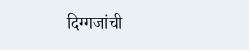दिग्गजांची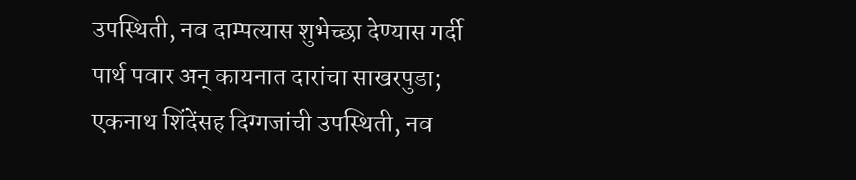उपस्थिती, नव दाम्पत्यास शुभेच्छा देण्यास गर्दी
पार्थ पवार अन् कायनात दारांचा साखरपुडा; एकनाथ शिंदेंसह दिग्गजांची उपस्थिती, नव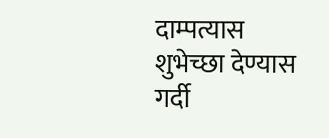दाम्पत्यास शुभेच्छा देण्यास गर्दी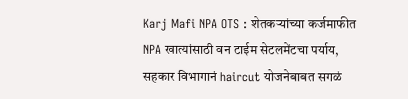Karj Mafi NPA OTS : शेतकऱ्यांच्या कर्जमाफीत NPA खात्यांसाठी वन टाईम सेटलमेंटचा पर्याय, सहकार विभागानं haircut योजनेबाबत सगळं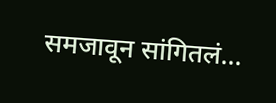समजावून सांगितलं...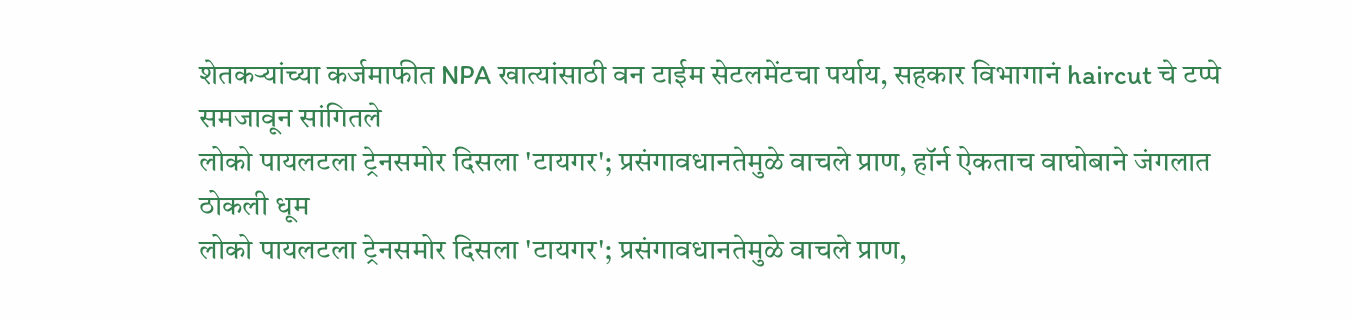शेतकऱ्यांच्या कर्जमाफीत NPA खात्यांसाठी वन टाईम सेटलमेंटचा पर्याय, सहकार विभागानं haircut चे टप्पे समजावून सांगितले
लोको पायलटला ट्रेनसमोर दिसला 'टायगर'; प्रसंगावधानतेमुळे वाचले प्राण, हॉर्न ऐकताच वाघोबाने जंगलात ठोकली धूम
लोको पायलटला ट्रेनसमोर दिसला 'टायगर'; प्रसंगावधानतेमुळे वाचले प्राण,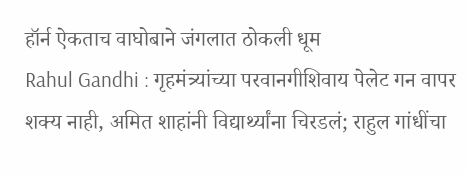हॉर्न ऐकताच वाघोबाने जंगलात ठोकली धूम
Rahul Gandhi : गृहमंत्र्यांच्या परवानगीशिवाय पेलेट गन वापर शक्य नाही, अमित शाहांनी विद्यार्थ्यांना चिरडलं; राहुल गांधींचा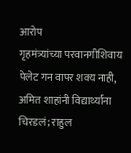आरोप
गृहमंत्र्यांच्या परवानगीशिवाय पेलेट गन वापर शक्य नाही, अमित शाहांनी विद्यार्थ्यांना चिरडलं; राहुल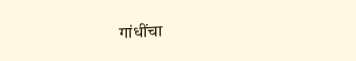गांधींचा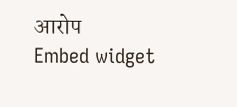आरोप
Embed widget